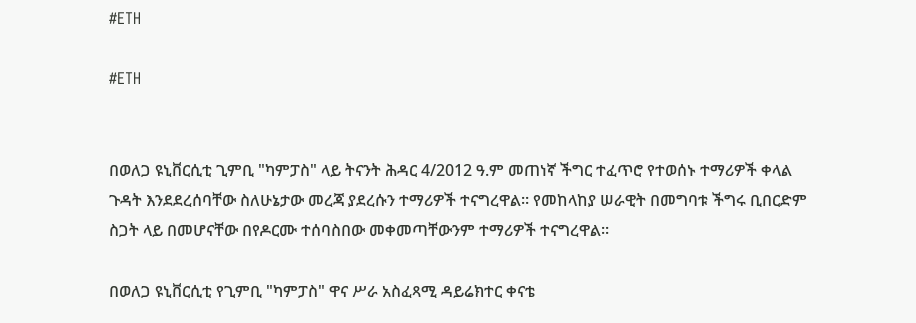#ETH

#ETH


በወለጋ ዩኒቨርሲቲ ጊምቢ "ካምፓስ" ላይ ትናንት ሕዳር 4/2012 ዓ.ም መጠነኛ ችግር ተፈጥሮ የተወሰኑ ተማሪዎች ቀላል ጉዳት እንደደረሰባቸው ስለሁኔታው መረጃ ያደረሱን ተማሪዎች ተናግረዋል። የመከላከያ ሠራዊት በመግባቱ ችግሩ ቢበርድም ስጋት ላይ በመሆናቸው በየዶርሙ ተሰባስበው መቀመጣቸውንም ተማሪዎች ተናግረዋል፡፡

በወለጋ ዩኒቨርሲቲ የጊምቢ "ካምፓስ" ዋና ሥራ አስፈጻሚ ዳይሬክተር ቀናቴ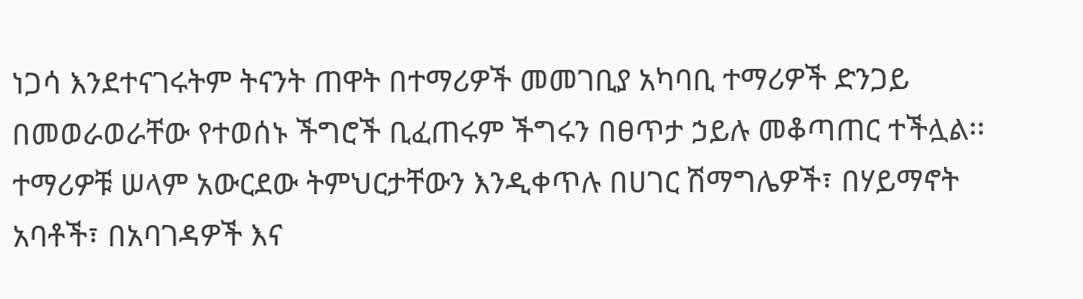ነጋሳ እንደተናገሩትም ትናንት ጠዋት በተማሪዎች መመገቢያ አካባቢ ተማሪዎች ድንጋይ በመወራወራቸው የተወሰኑ ችግሮች ቢፈጠሩም ችግሩን በፀጥታ ኃይሉ መቆጣጠር ተችሏል፡፡ ተማሪዎቹ ሠላም አውርደው ትምህርታቸውን እንዲቀጥሉ በሀገር ሽማግሌዎች፣ በሃይማኖት አባቶች፣ በአባገዳዎች እና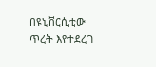በዩኒቨርሲቲው ጥረት እየተደረገ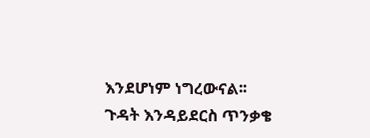እንደሆነም ነግረውናል፡፡ ጉዳት እንዳይደርስ ጥንቃቄ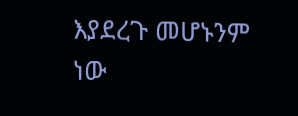እያደረጉ መሆኑንም ነው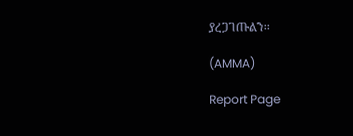ያረጋገጡልን፡፡

(AMMA)

Report Page